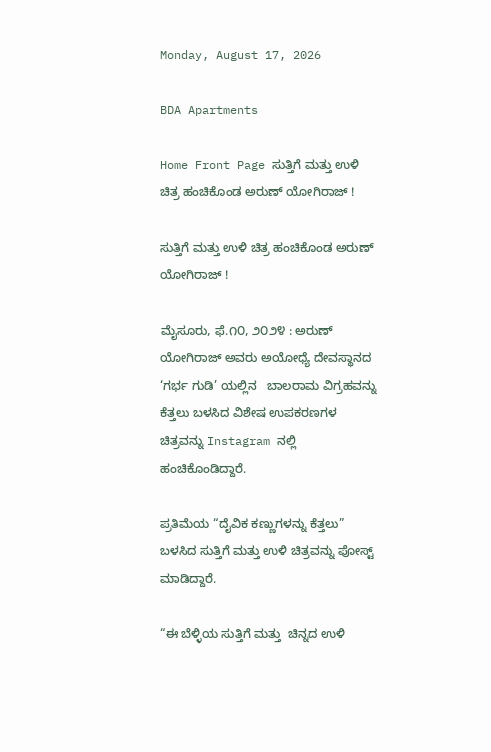Monday, August 17, 2026

BDA Apartments

Home Front Page ಸುತ್ತಿಗೆ ಮತ್ತು ಉಳಿ ಚಿತ್ರ ಹಂಚಿಕೊಂಡ ಅರುಣ್‌ ಯೋಗಿರಾಜ್‌ !

ಸುತ್ತಿಗೆ ಮತ್ತು ಉಳಿ ಚಿತ್ರ ಹಂಚಿಕೊಂಡ ಅರುಣ್‌ ಯೋಗಿರಾಜ್‌ !

ಮೈಸೂರು, ಫೆ.೧೦, ೨೦೨೪ : ಅರುಣ್‌  ಯೋಗಿರಾಜ್ ಅವರು ಅಯೋಧ್ಯೆ ದೇವಸ್ಥಾನದ ‘ಗರ್ಭ ಗುಡಿ’ ಯಲ್ಲಿನ   ಬಾಲರಾಮ ವಿಗ್ರಹವನ್ನು ಕೆತ್ತಲು ಬಳಸಿದ ವಿಶೇಷ ಉಪಕರಣಗಳ ಚಿತ್ರವನ್ನು Instagram ನಲ್ಲಿ ಹಂಚಿಕೊಂಡಿದ್ದಾರೆ.

ಪ್ರತಿಮೆಯ “ದೈವಿಕ ಕಣ್ಣುಗಳನ್ನು ಕೆತ್ತಲು” ಬಳಸಿದ ಸುತ್ತಿಗೆ ಮತ್ತು ಉಳಿ ಚಿತ್ರವನ್ನು ಪೋಸ್ಟ್ ಮಾಡಿದ್ದಾರೆ.

“ಈ ಬೆಳ್ಳಿಯ ಸುತ್ತಿಗೆ ಮತ್ತು  ಚಿನ್ನದ ಉಳಿ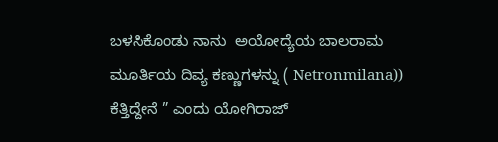ಬಳಸಿಕೊಂಡು ನಾನು  ಅಯೋದ್ಯೆಯ ಬಾಲರಾಮ ಮೂರ್ತಿಯ ದಿವ್ಯ ಕಣ್ಣುಗಳನ್ನು ( Netronmilana)) ಕೆತ್ತಿದ್ದೇನೆ ” ಎಂದು ಯೋಗಿರಾಜ್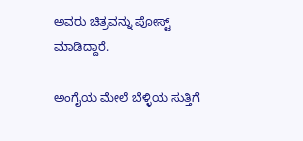ಅವರು ಚಿತ್ರವನ್ನು ಪೋಸ್ಟ್ ಮಾಡಿದ್ದಾರೆ.

ಅಂಗೈಯ ಮೇಲೆ ಬೆಳ್ಳಿಯ ಸುತ್ತಿಗೆ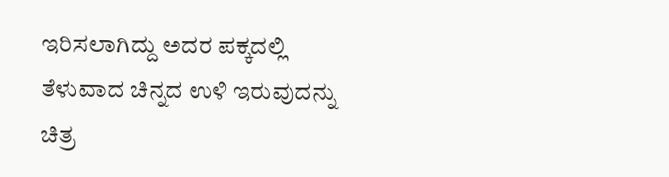ಇರಿಸಲಾಗಿದ್ದು ಅದರ ಪಕ್ಕದಲ್ಲಿ ತೆಳುವಾದ ಚಿನ್ನದ ಉಳಿ ಇರುವುದನ್ನು ಚಿತ್ರ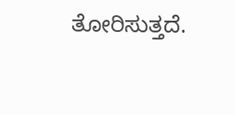ತೋರಿಸುತ್ತದೆ.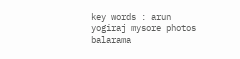key words : arun yogiraj mysore photos balarama